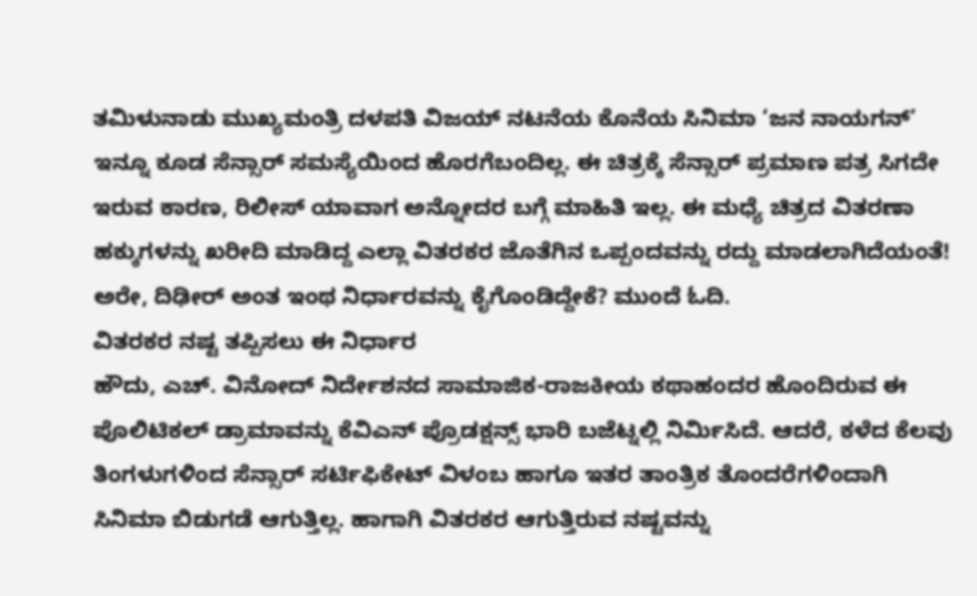ತಮಿಳುನಾಡು ಮುಖ್ಯಮಂತ್ರಿ ದಳಪತಿ ವಿಜಯ್ ನಟನೆಯ ಕೊನೆಯ ಸಿನಿಮಾ ‘ಜನ ನಾಯಗನ್’ ಇನ್ನೂ ಕೂಡ ಸೆನ್ಸಾರ್ ಸಮಸ್ಯೆಯಿಂದ ಹೊರಗೆಬಂದಿಲ್ಲ. ಈ ಚಿತ್ರಕ್ಕೆ ಸೆನ್ಸಾರ್ ಪ್ರಮಾಣ ಪತ್ರ ಸಿಗದೇ ಇರುವ ಕಾರಣ, ರಿಲೀಸ್ ಯಾವಾಗ ಅನ್ನೋದರ ಬಗ್ಗೆ ಮಾಹಿತಿ ಇಲ್ಲ. ಈ ಮಧ್ಯೆ ಚಿತ್ರದ ವಿತರಣಾ ಹಕ್ಕುಗಳನ್ನು ಖರೀದಿ ಮಾಡಿದ್ದ ಎಲ್ಲಾ ವಿತರಕರ ಜೊತೆಗಿನ ಒಪ್ಪಂದವನ್ನು ರದ್ದು ಮಾಡಲಾಗಿದೆಯಂತೆ! ಅರೇ, ದಿಢೀರ್ ಅಂತ ಇಂಥ ನಿರ್ಧಾರವನ್ನು ಕೈಗೊಂಡಿದ್ದೇಕೆ? ಮುಂದೆ ಓದಿ.
ವಿತರಕರ ನಷ್ಟ ತಪ್ಪಿಸಲು ಈ ನಿರ್ಧಾರ
ಹೌದು, ಎಚ್. ವಿನೋದ್ ನಿರ್ದೇಶನದ ಸಾಮಾಜಿಕ-ರಾಜಕೀಯ ಕಥಾಹಂದರ ಹೊಂದಿರುವ ಈ ಪೊಲಿಟಿಕಲ್ ಡ್ರಾಮಾವನ್ನು ಕೆವಿಎನ್ ಪ್ರೊಡಕ್ಷನ್ಸ್ ಭಾರಿ ಬಜೆಟ್ನಲ್ಲಿ ನಿರ್ಮಿಸಿದೆ. ಆದರೆ, ಕಳೆದ ಕೆಲವು ತಿಂಗಳುಗಳಿಂದ ಸೆನ್ಸಾರ್ ಸರ್ಟಿಫಿಕೇಟ್ ವಿಳಂಬ ಹಾಗೂ ಇತರ ತಾಂತ್ರಿಕ ತೊಂದರೆಗಳಿಂದಾಗಿ ಸಿನಿಮಾ ಬಿಡುಗಡೆ ಆಗುತ್ತಿಲ್ಲ. ಹಾಗಾಗಿ ವಿತರಕರ ಆಗುತ್ತಿರುವ ನಷ್ಟವನ್ನು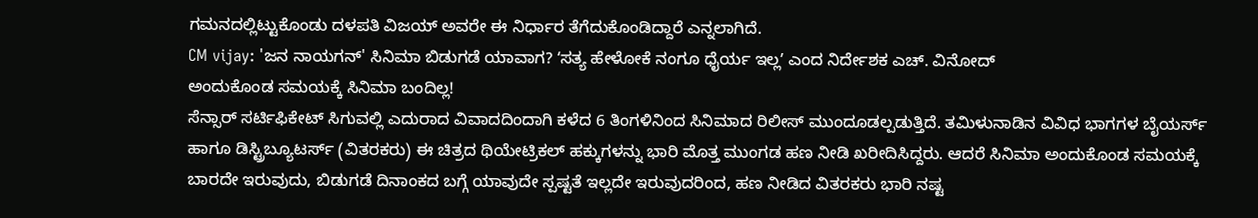ಗಮನದಲ್ಲಿಟ್ಟುಕೊಂಡು ದಳಪತಿ ವಿಜಯ್ ಅವರೇ ಈ ನಿರ್ಧಾರ ತೆಗೆದುಕೊಂಡಿದ್ದಾರೆ ಎನ್ನಲಾಗಿದೆ.
CM vijay: 'ಜನ ನಾಯಗನ್' ಸಿನಿಮಾ ಬಿಡುಗಡೆ ಯಾವಾಗ? ʻಸತ್ಯ ಹೇಳೋಕೆ ನಂಗೂ ಧೈರ್ಯ ಇಲ್ಲʼ ಎಂದ ನಿರ್ದೇಶಕ ಎಚ್. ವಿನೋದ್
ಅಂದುಕೊಂಡ ಸಮಯಕ್ಕೆ ಸಿನಿಮಾ ಬಂದಿಲ್ಲ!
ಸೆನ್ಸಾರ್ ಸರ್ಟಿಫಿಕೇಟ್ ಸಿಗುವಲ್ಲಿ ಎದುರಾದ ವಿವಾದದಿಂದಾಗಿ ಕಳೆದ 6 ತಿಂಗಳಿನಿಂದ ಸಿನಿಮಾದ ರಿಲೀಸ್ ಮುಂದೂಡಲ್ಪಡುತ್ತಿದೆ. ತಮಿಳುನಾಡಿನ ವಿವಿಧ ಭಾಗಗಳ ಬೈಯರ್ಸ್ ಹಾಗೂ ಡಿಸ್ಟ್ರಿಬ್ಯೂಟರ್ಸ್ (ವಿತರಕರು) ಈ ಚಿತ್ರದ ಥಿಯೇಟ್ರಿಕಲ್ ಹಕ್ಕುಗಳನ್ನು ಭಾರಿ ಮೊತ್ತ ಮುಂಗಡ ಹಣ ನೀಡಿ ಖರೀದಿಸಿದ್ದರು. ಆದರೆ ಸಿನಿಮಾ ಅಂದುಕೊಂಡ ಸಮಯಕ್ಕೆ ಬಾರದೇ ಇರುವುದು, ಬಿಡುಗಡೆ ದಿನಾಂಕದ ಬಗ್ಗೆ ಯಾವುದೇ ಸ್ಪಷ್ಟತೆ ಇಲ್ಲದೇ ಇರುವುದರಿಂದ, ಹಣ ನೀಡಿದ ವಿತರಕರು ಭಾರಿ ನಷ್ಟ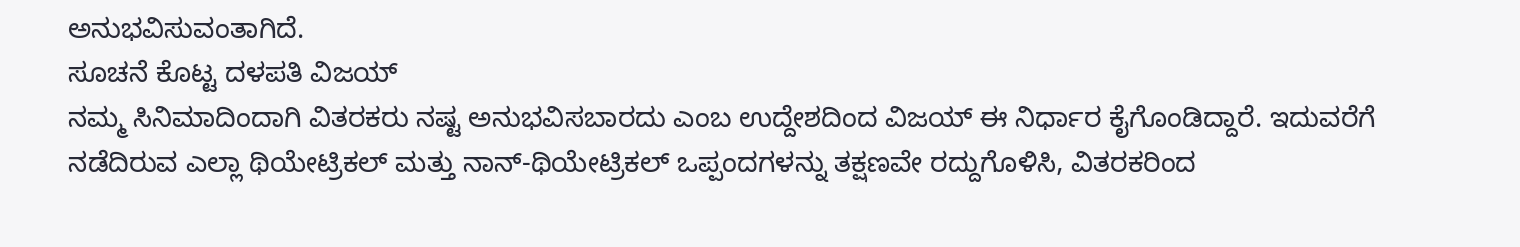ಅನುಭವಿಸುವಂತಾಗಿದೆ.
ಸೂಚನೆ ಕೊಟ್ಟ ದಳಪತಿ ವಿಜಯ್
ನಮ್ಮ ಸಿನಿಮಾದಿಂದಾಗಿ ವಿತರಕರು ನಷ್ಟ ಅನುಭವಿಸಬಾರದು ಎಂಬ ಉದ್ದೇಶದಿಂದ ವಿಜಯ್ ಈ ನಿರ್ಧಾರ ಕೈಗೊಂಡಿದ್ದಾರೆ. ಇದುವರೆಗೆ ನಡೆದಿರುವ ಎಲ್ಲಾ ಥಿಯೇಟ್ರಿಕಲ್ ಮತ್ತು ನಾನ್-ಥಿಯೇಟ್ರಿಕಲ್ ಒಪ್ಪಂದಗಳನ್ನು ತಕ್ಷಣವೇ ರದ್ದುಗೊಳಿಸಿ, ವಿತರಕರಿಂದ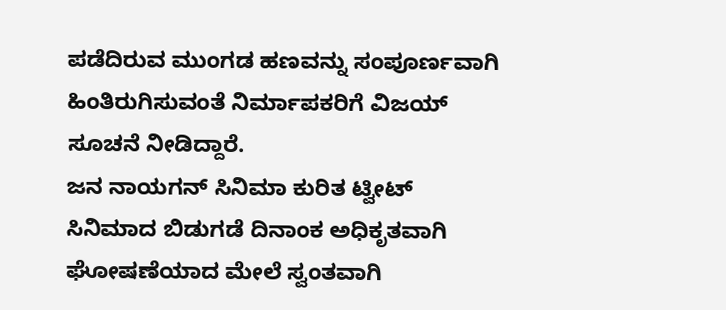ಪಡೆದಿರುವ ಮುಂಗಡ ಹಣವನ್ನು ಸಂಪೂರ್ಣವಾಗಿ ಹಿಂತಿರುಗಿಸುವಂತೆ ನಿರ್ಮಾಪಕರಿಗೆ ವಿಜಯ್ ಸೂಚನೆ ನೀಡಿದ್ದಾರೆ.
ಜನ ನಾಯಗನ್ ಸಿನಿಮಾ ಕುರಿತ ಟ್ವೀಟ್
ಸಿನಿಮಾದ ಬಿಡುಗಡೆ ದಿನಾಂಕ ಅಧಿಕೃತವಾಗಿ ಘೋಷಣೆಯಾದ ಮೇಲೆ ಸ್ವಂತವಾಗಿ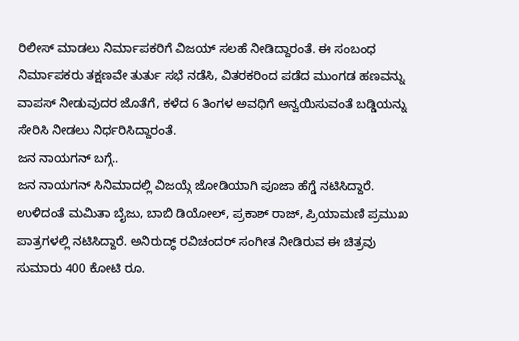ರಿಲೀಸ್ ಮಾಡಲು ನಿರ್ಮಾಪಕರಿಗೆ ವಿಜಯ್ ಸಲಹೆ ನೀಡಿದ್ದಾರಂತೆ. ಈ ಸಂಬಂಧ ನಿರ್ಮಾಪಕರು ತಕ್ಷಣವೇ ತುರ್ತು ಸಭೆ ನಡೆಸಿ, ವಿತರಕರಿಂದ ಪಡೆದ ಮುಂಗಡ ಹಣವನ್ನು ವಾಪಸ್ ನೀಡುವುದರ ಜೊತೆಗೆ, ಕಳೆದ 6 ತಿಂಗಳ ಅವಧಿಗೆ ಅನ್ವಯಿಸುವಂತೆ ಬಡ್ಡಿಯನ್ನು ಸೇರಿಸಿ ನೀಡಲು ನಿರ್ಧರಿಸಿದ್ದಾರಂತೆ.
ಜನ ನಾಯಗನ್ ಬಗ್ಗೆ..
ಜನ ನಾಯಗನ್ ಸಿನಿಮಾದಲ್ಲಿ ವಿಜಯ್ಗೆ ಜೋಡಿಯಾಗಿ ಪೂಜಾ ಹೆಗ್ಡೆ ನಟಿಸಿದ್ದಾರೆ. ಉಳಿದಂತೆ ಮಮಿತಾ ಬೈಜು, ಬಾಬಿ ಡಿಯೋಲ್, ಪ್ರಕಾಶ್ ರಾಜ್, ಪ್ರಿಯಾಮಣಿ ಪ್ರಮುಖ ಪಾತ್ರಗಳಲ್ಲಿ ನಟಿಸಿದ್ದಾರೆ. ಅನಿರುದ್ಧ್ ರವಿಚಂದರ್ ಸಂಗೀತ ನೀಡಿರುವ ಈ ಚಿತ್ರವು ಸುಮಾರು 400 ಕೋಟಿ ರೂ.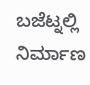ಬಜೆಟ್ನಲ್ಲಿ ನಿರ್ಮಾಣ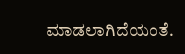ಮಾಡಲಾಗಿದೆಯಂತೆ.